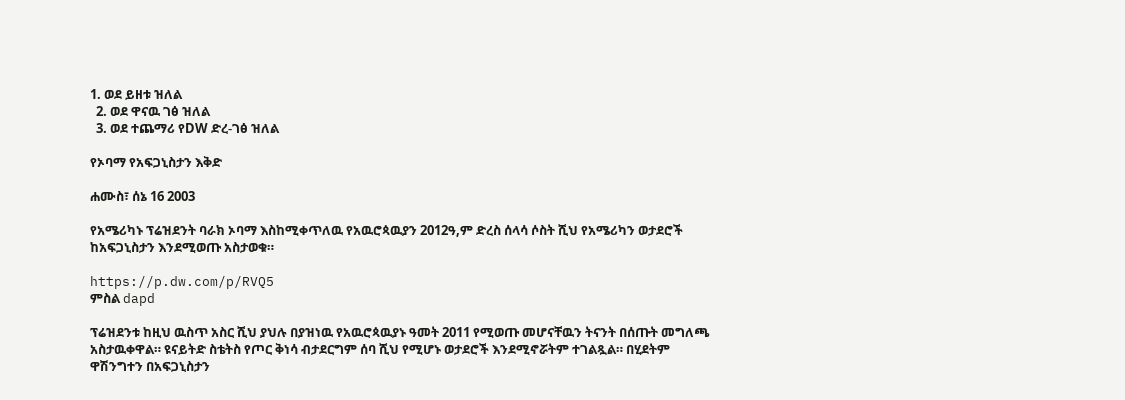1. ወደ ይዘቱ ዝለል
  2. ወደ ዋናዉ ገፅ ዝለል
  3. ወደ ተጨማሪ የDW ድረ-ገፅ ዝለል

የኦባማ የአፍጋኒስታን እቅድ

ሐሙስ፣ ሰኔ 16 2003

የአሜሪካኑ ፕሬዝደንት ባራክ ኦባማ እስከሚቀጥለዉ የአዉሮጳዉያን 2012ዓ,ም ድረስ ሰላሳ ሶስት ሺህ የአሜሪካን ወታደሮች ከአፍጋኒስታን እንደሚወጡ አስታወቁ።

https://p.dw.com/p/RVQ5
ምስል dapd

ፕሬዝደንቱ ከዚህ ዉስጥ አስር ሺህ ያህሉ በያዝነዉ የአዉሮጳዉያኑ ዓመት 2011 የሚወጡ መሆናቸዉን ትናንት በሰጡት መግለጫ አስታዉቀዋል። ዩናይትድ ስቴትስ የጦር ቅነሳ ብታደርግም ሰባ ሺህ የሚሆኑ ወታደሮች እንደሚኖሯትም ተገልጿል። በሂደትም ዋሽንግተን በአፍጋኒስታን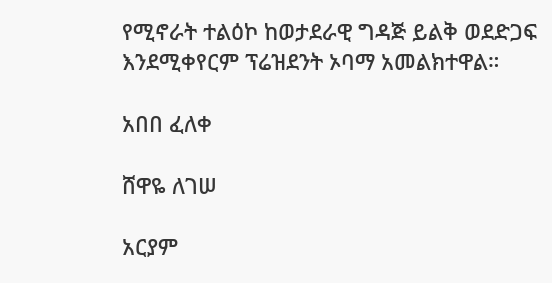የሚኖራት ተልዕኮ ከወታደራዊ ግዳጅ ይልቅ ወደድጋፍ እንደሚቀየርም ፕሬዝደንት ኦባማ አመልክተዋል።

አበበ ፈለቀ

ሸዋዬ ለገሠ

አርያም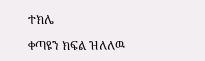ተክሌ

ቀጣዩን ክፍል ዝለለዉ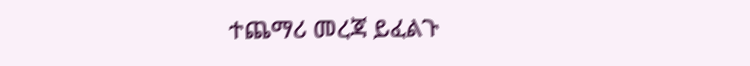ተጨማሪ መረጃ ይፈልጉ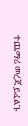ተጨማሪ መረጃ ይፈልጉ